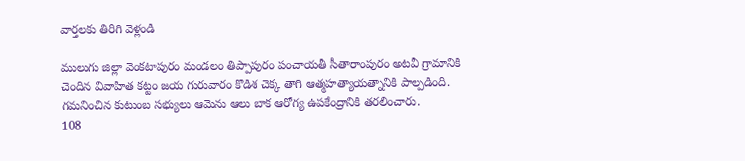వార్తలకు తిరిగి వెళ్లండి

ములుగు జిల్లా వెంకటాపురం మండలం తిప్పాపురం పంచాయతీ సీతారాంపురం అటవీ గ్రామానికి చెందిన వివాహిత కట్టం జయ గురువారం కొడిశ చెక్క తాగి ఆత్మహత్యాయత్నానికి పాల్పడింది. గమనించిన కుటుంబ సభ్యులు ఆమెను ఆలు బాక ఆరోగ్య ఉపకేంద్రానికి తరలించారు.
108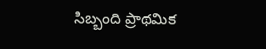సిబ్బంది ప్రాథమిక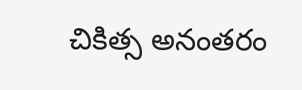చికిత్స అనంతరం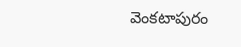వెంకటాపురం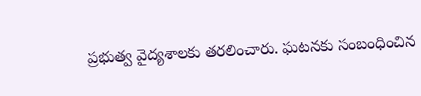ప్రభుత్వ వైద్యశాలకు తరలించారు. ఘటనకు సంబంధించిన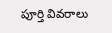పూర్తి వివరాలు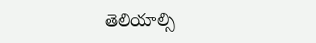తెలియాల్సి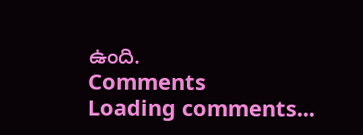ఉంది.
Comments
Loading comments...